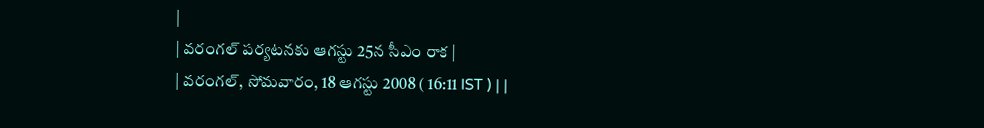|
| వరంగల్ పర్యటనకు ఆగస్టు 25న సీఎం రాక |
| వరంగల్, సోమవారం, 18 ఆగస్టు 2008 ( 16:11 IST ) | |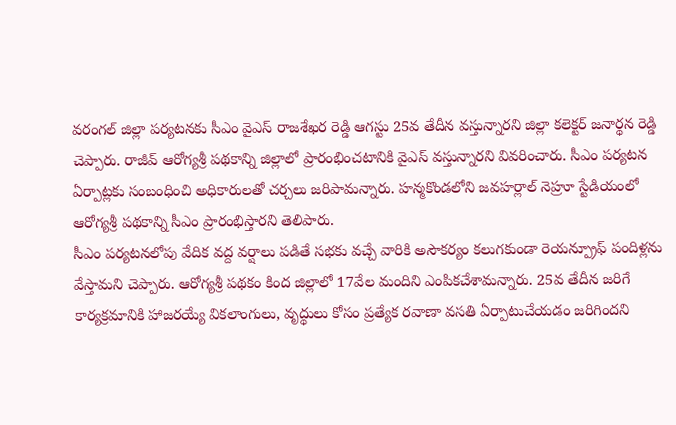వరంగల్ జిల్లా పర్యటనకు సీఎం వైఎస్ రాజశేఖర రెడ్డి ఆగస్టు 25వ తేదీన వస్తున్నారని జిల్లా కలెక్టర్ జనార్థన రెడ్డి చెప్పారు. రాజీవ్ ఆరోగ్యశ్రీ పథకాన్ని జిల్లాలో ప్రారంభించటానికి వైఎస్ వస్తున్నారని వివరించారు. సీఎం పర్యటన ఏర్పాట్లకు సంబంధించి అధికారులతో చర్చలు జరిపామన్నారు. హన్మకొండలోని జవహర్లాల్ నెహ్రూ స్టేడియంలో ఆరోగ్యశ్రీ పథకాన్ని సీఎం ప్రారంభిస్తారని తెలిపారు.
సీఎం పర్యటనలోపు వేదిక వద్ద వర్షాలు పడితే సభకు వచ్చే వారికి అసౌకర్యం కలుగకుండా రెయన్ప్రూఫ్ పందిళ్లను వేస్తామని చెప్పారు. ఆరోగ్యశ్రీ పథకం కింద జిల్లాలో 17వేల మందిని ఎంపికచేశామన్నారు. 25వ తేదీన జరిగే కార్యక్రమానికి హాజరయ్యే వికలాంగులు, వృద్థులు కోసం ప్రత్యేక రవాణా వసతి ఏర్పాటుచేయడం జరిగిందని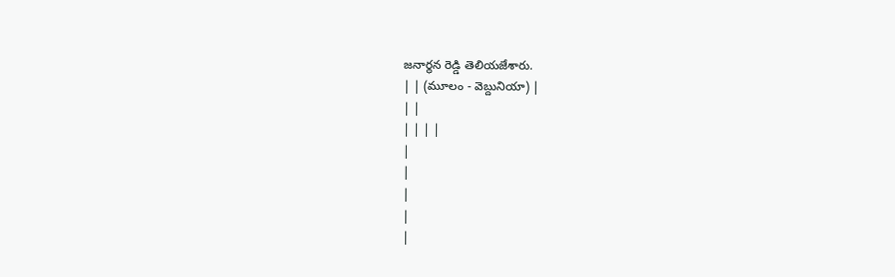జనార్థన రెడ్డి తెలియజేశారు.
| | (మూలం - వెబ్దునియా) |
| |
| | | |
|
|
|
|
|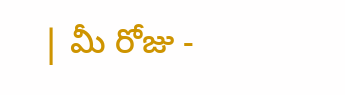| మీ రోజు -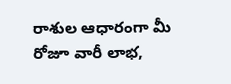రాశుల ఆధారంగా మీ రోజూ వారీ లాభ,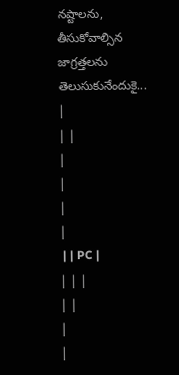నష్టాలను, తీసుకోవాల్సిన జాగ్రత్తలను తెలుసుకునేందుకై... |
| |
|
|
|
|
 | | PC |
| | |
| |
|
|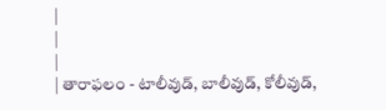|
|
|
| తారాఫలం - టాలీవుడ్, బాలీవుడ్, కోలీవుడ్,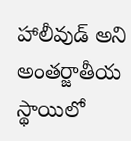హాలీవుడ్ అని అంతర్జాతీయ స్థాయిలో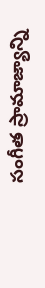సంగీత స్రామాజ్యాన్ని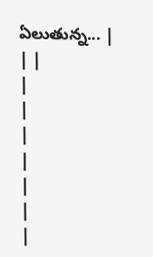ఏలుతున్న... |
| |
|
|
|
|
|
|
|